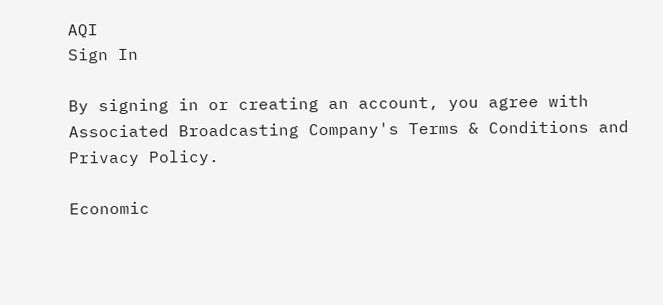AQI
Sign In

By signing in or creating an account, you agree with Associated Broadcasting Company's Terms & Conditions and Privacy Policy.

Economic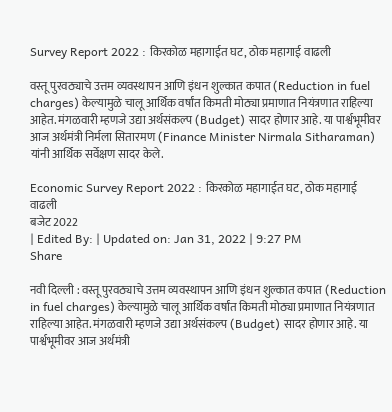Survey Report 2022 : किरकोळ महागाईत घट, ठोक महागाई वाढली

वस्तू पुरवठ्याचे उत्तम व्यवस्थापन आणि इंधन शुल्कात कपात (Reduction in fuel charges) केल्यामुळे चालू आर्थिक वर्षांत किमती मोठ्या प्रमाणात नियंत्रणात राहिल्या आहेत. मंगळवारी म्हणजे उद्या अर्थसंकल्प (Budget) सादर होणार आहे. या पार्श्वभूमीवर आज अर्थमंत्री निर्मला सितारमण (Finance Minister Nirmala Sitharaman) यांनी आर्थिक सर्वेक्षण सादर केले.

Economic Survey Report 2022 : किरकोळ महागाईत घट, ठोक महागाई वाढली
बजेट 2022
| Edited By: | Updated on: Jan 31, 2022 | 9:27 PM
Share

नवी दिल्ली : वस्तू पुरवठ्याचे उत्तम व्यवस्थापन आणि इंधन शुल्कात कपात (Reduction in fuel charges) केल्यामुळे चालू आर्थिक वर्षांत किमती मोठ्या प्रमाणात नियंत्रणात राहिल्या आहेत. मंगळवारी म्हणजे उद्या अर्थसंकल्प (Budget) सादर होणार आहे. या पार्श्वभूमीवर आज अर्थमंत्री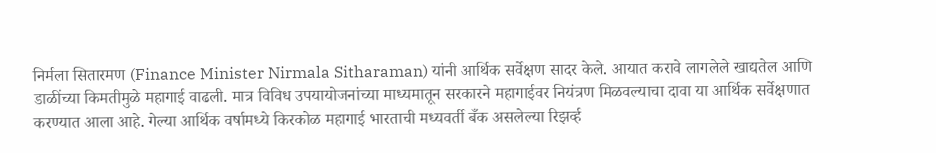निर्मला सितारमण (Finance Minister Nirmala Sitharaman) यांनी आर्थिक सर्वेक्षण सादर केले. आयात करावे लागलेले खाद्यतेल आणि डाळींच्या किमतीमुळे महागाई वाढली. मात्र विविध उपयायोजनांच्या माध्यमातून सरकारने महागाईवर नियंत्रण मिळवल्याचा दावा या आर्थिक सर्वेक्षणात करण्यात आला आहे. गेल्या आर्थिक वर्षामध्ये किरकोळ महागाई भारताची मध्यवर्ती बँक असलेल्या रिझर्व्ह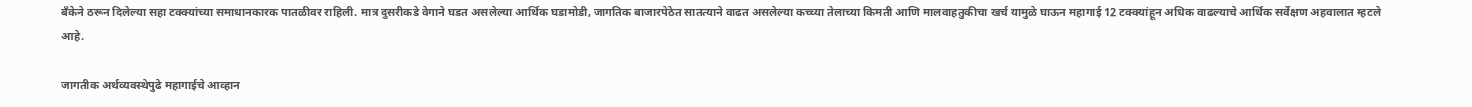बँकेने ठरून दिलेल्या सहा टक्क्यांच्या समाधानकारक पातळीवर राहिली. मात्र दुसरीकडे वेगाने घडत असलेल्या आर्थिक घडामोडी, जागतिक बाजारपेठेत सातत्याने वाढत असलेल्या कच्च्या तेलाच्या किमती आणि मालवाहतुकीचा खर्च यामुळे घाऊन महागाई 12 टक्क्यांहून अधिक वाढल्याचे आर्थिक सर्वेक्षण अहवालात म्हटले आहे.

जागतीक अर्थव्यवस्थेपुढे महागाईचे आव्हान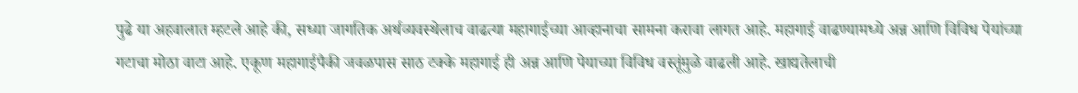पुढे या अहवालात म्हटले आहे की, सध्या जागतिक अर्थव्यवस्थेलाच वाढत्या महागाईच्या आव्हानाचा सामना करावा लागत आहे. महागाई वाढण्यामध्ये अन्न आणि विविध पेयांच्या गटाचा मोठा वाटा आहे. एकूण महागाईपैकी जवळपास साठ टक्के महागाई ही अन्न आणि पेयाच्या विविध वस्तूंमुळे वाढली आहे. खाद्यतेलाची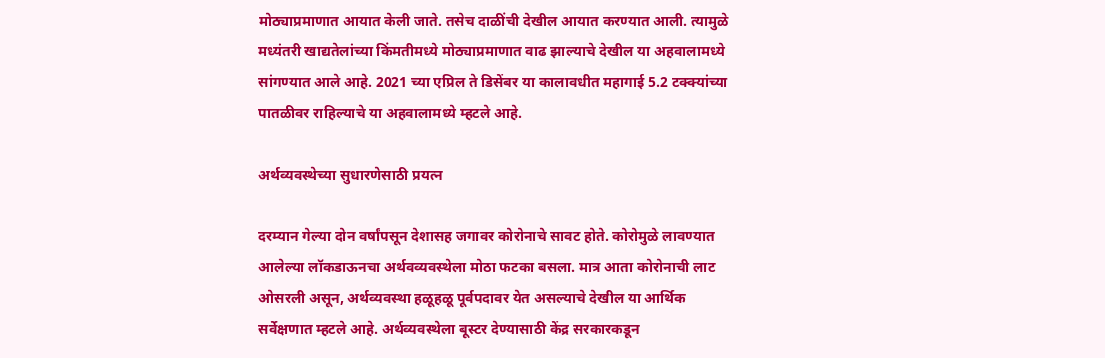मोठ्याप्रमाणात आयात केली जाते. तसेच दाळींची देखील आयात करण्यात आली. त्यामुळे मध्यंतरी खाद्यतेलांच्या किंमतीमध्ये मोठ्याप्रमाणात वाढ झाल्याचे देखील या अहवालामध्ये सांगण्यात आले आहे. 2021 च्या एप्रिल ते डिसेंबर या कालावधीत महागाई 5.2 टक्क्यांच्या पातळीवर राहिल्याचे या अहवालामध्ये म्हटले आहे.

अर्थव्यवस्थेच्या सुधारणेसाठी प्रयत्न

दरम्यान गेल्या दोन वर्षांपसून देशासह जगावर कोरोनाचे सावट होते. कोरोमुळे लावण्यात आलेल्या लॉकडाऊनचा अर्थवव्यवस्थेला मोठा फटका बसला. मात्र आता कोरोनाची लाट ओसरली असून, अर्थव्यवस्था हळूहळू पूर्वपदावर येत असल्याचे देखील या आर्थिक सर्वेक्षणात म्हटले आहे. अर्थव्यवस्थेला बूस्टर देण्यासाठी केंद्र सरकारकडून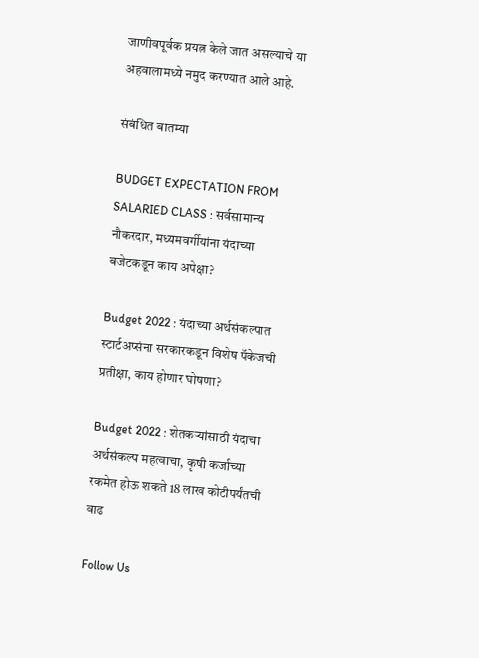जाणीवपूर्वक प्रयत्न केले जात असल्याचे या अहवालामध्ये नमुद करण्यात आले आहे.

संबंधित बातम्या

BUDGET EXPECTATION FROM SALARIED CLASS : सर्वसामान्य नौकरदार, मध्यमवर्गीयांना यंदाच्या बजेटकडून काय अपेक्षा?

Budget 2022 : यंदाच्या अर्थसंकल्पात स्टार्टअप्संना सरकारकडून विशेष पॅकेजची प्रतीक्षा, काय होणार घोषणा?

Budget 2022 : शेतकऱ्यांसाठी यंदाचा अर्थसंकल्प महत्वाचा, कृषी कर्जाच्या रकमेत होऊ शकते 18 लाख कोटीपर्यंतची वाढ

Follow Us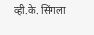व्ही.के. सिंगला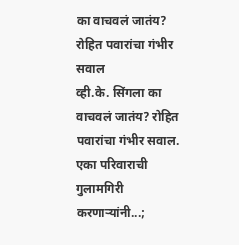का वाचवलं जातंय? रोहित पवारांचा गंभीर सवाल
व्ही.के. सिंगला का वाचवलं जातंय? रोहित पवारांचा गंभीर सवाल.
एका परिवाराची गुलामगिरी करणाऱ्यांनी...;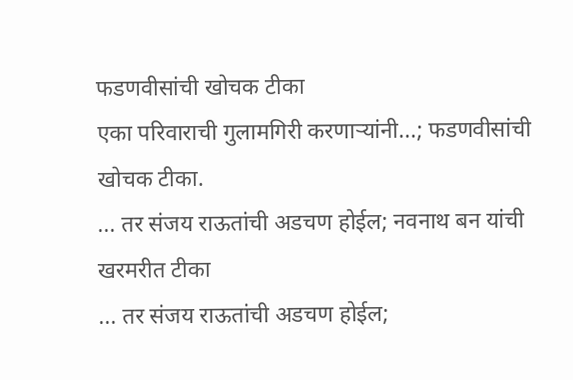फडणवीसांची खोचक टीका
एका परिवाराची गुलामगिरी करणाऱ्यांनी...; फडणवीसांची खोचक टीका.
... तर संजय राऊतांची अडचण होईल; नवनाथ बन यांची खरमरीत टीका
... तर संजय राऊतांची अडचण होईल;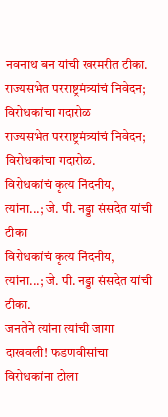नवनाथ बन यांची खरमरीत टीका.
राज्यसभेत परराष्ट्रमंत्र्यांचं निवेदन; विरोधकांचा गदारोळ
राज्यसभेत परराष्ट्रमंत्र्यांचं निवेदन; विरोधकांचा गदारोळ.
विरोधकांचं कृत्य निंदनीय, त्यांना...; जे. पी. नड्डा संसदेत यांची टीका
विरोधकांचं कृत्य निंदनीय, त्यांना...; जे. पी. नड्डा संसदेत यांची टीका.
जनतेने त्यांना त्यांची जागा दाखवली! फडणवीसांचा विरोधकांना टोला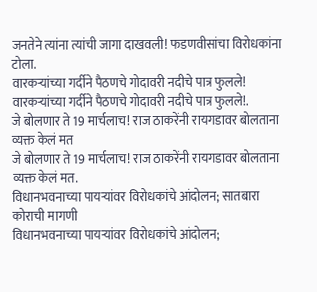जनतेने त्यांना त्यांची जागा दाखवली! फडणवीसांचा विरोधकांना टोला.
वारकऱ्यांच्या गर्दीने पैठणचे गोदावरी नदीचे पात्र फुलले!
वारकऱ्यांच्या गर्दीने पैठणचे गोदावरी नदीचे पात्र फुलले!.
जे बोलणार ते 19 मार्चलाच! राज ठाकरेंनी रायगडावर बोलताना व्यक्त केलं मत
जे बोलणार ते 19 मार्चलाच! राज ठाकरेंनी रायगडावर बोलताना व्यक्त केलं मत.
विधानभवनाच्या पायऱ्यांवर विरोधकांचे आंदोलन; सातबारा कोराची मागणी
विधानभवनाच्या पायऱ्यांवर विरोधकांचे आंदोलन;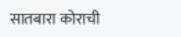सातबारा कोराची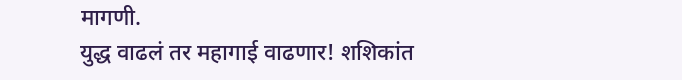मागणी.
युद्ध वाढलं तर महागाई वाढणार! शशिकांत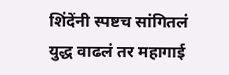शिंदेंनी स्पष्टच सांगितलं
युद्ध वाढलं तर महागाई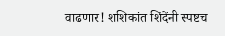वाढणार! शशिकांत शिंदेंनी स्पष्टच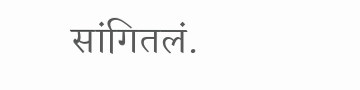सांगितलं.